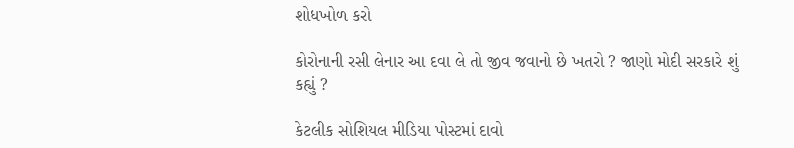શોધખોળ કરો

કોરોનાની રસી લેનાર આ દવા લે તો જીવ જવાનો છે ખતરો ? જાણો મોદી સરકારે શું કહ્યું ?

કેટલીક સોશિયલ મીડિયા પોસ્ટમાં દાવો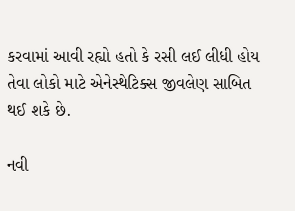કરવામાં આવી રહ્યો હતો કે રસી લઈ લીધી હોય તેવા લોકો માટે એનેસ્થેટિક્સ જીવલેણ સાબિત થઈ શકે છે.

નવી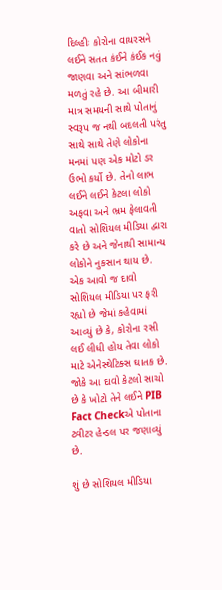દિલ્હીઃ કોરોના વાયરસને લઈને સતત કંઈને કંઈક નવું જાણવા અને સાંભળવા મળતું રહે છે. આ બીમારી માત્ર સમયની સાથે પોતાનું સ્વરૂપ જ નથી બદલતી પરંતુ સાથે સાથે તેણે લોકોના મનમાં પણ એક મોટો ડર ઉભો કર્યો છે. તેનો લાભ લઈને લઈને કેટલા લોકો અફવા અને ભ્રમ ફેલાવતી વાતો સોશિયલ મીડિયા દ્વારા કરે છે અને જેનાથી સામાન્ય લોકોને નુકસાન થાય છે. એક આવો જ દાવો સોશિયલ મીડિયા પર ફરી રહ્યો છે જેમાં કહેવામાં આવ્યું છે કે, કોરોના રસી લઈ લીધી હોય તેવા લોકો માટે એનેસ્થેટિક્સ ઘાતક છે. જોકે આ દાવો કેટલો સાચો છે કે ખોટો તેને લઈને PIB Fact Checkએ પોતાના ટ્વીટર હેન્ડલ પર જણાવ્યું છે.

શું છે સોશિયલ મીડિયા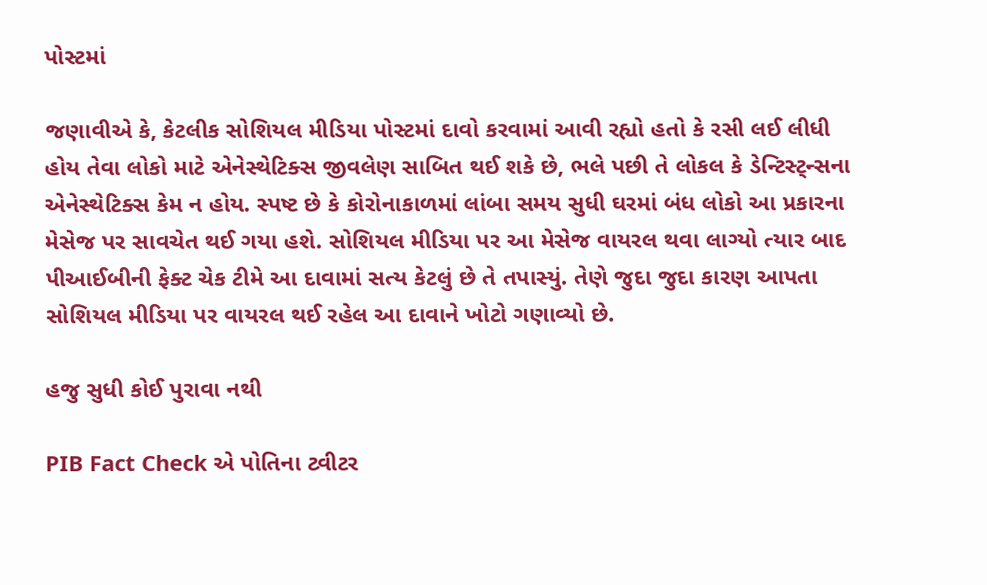પોસ્ટમાં

જણાવીએ કે, કેટલીક સોશિયલ મીડિયા પોસ્ટમાં દાવો કરવામાં આવી રહ્યો હતો કે રસી લઈ લીધી હોય તેવા લોકો માટે એનેસ્થેટિક્સ જીવલેણ સાબિત થઈ શકે છે, ભલે પછી તે લોકલ કે ડેન્ટિસ્ટ્ન્સના એનેસ્થેટિક્સ કેમ ન હોય. સ્પષ્ટ છે કે કોરોનાકાળમાં લાંબા સમય સુધી ઘરમાં બંધ લોકો આ પ્રકારના મેસેજ પર સાવચેત થઈ ગયા હશે. સોશિયલ મીડિયા પર આ મેસેજ વાયરલ થવા લાગ્યો ત્યાર બાદ પીઆઈબીની ફેક્ટ ચેક ટીમે આ દાવામાં સત્ય કેટલું છે તે તપાસ્યું. તેણે જુદા જુદા કારણ આપતા સોશિયલ મીડિયા પર વાયરલ થઈ રહેલ આ દાવાને ખોટો ગણાવ્યો છે.

હજુ સુધી કોઈ પુરાવા નથી

PIB Fact Check એ પોતિના ટ્વીટર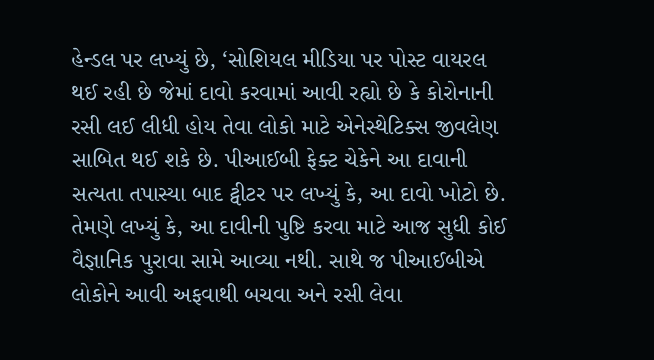હેન્ડલ પર લખ્યું છે, ‘સોશિયલ મીડિયા પર પોસ્ટ વાયરલ થઈ રહી છે જેમાં દાવો કરવામાં આવી રહ્યો છે કે કોરોનાની રસી લઈ લીધી હોય તેવા લોકો માટે એનેસ્થેટિક્સ જીવલેણ સાબિત થઈ શકે છે. પીઆઈબી ફેક્ટ ચેકેને આ દાવાની સત્યતા તપાસ્યા બાદ ટ્વીટર પર લખ્યું કે, આ દાવો ખોટો છે. તેમણે લખ્યું કે, આ દાવીની પુષ્ટિ કરવા માટે આજ સુધી કોઈ વૈજ્ઞાનિક પુરાવા સામે આવ્યા નથી. સાથે જ પીઆઈબીએ લોકોને આવી અફવાથી બચવા અને રસી લેવા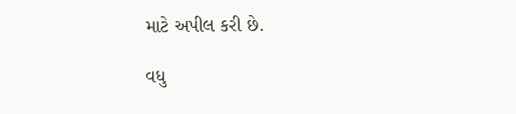માટે અપીલ કરી છે.

વધુ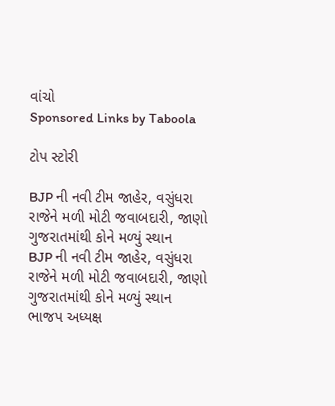વાંચો
Sponsored Links by Taboola

ટોપ સ્ટોરી

BJP ની નવી ટીમ જાહેર, વસુંધરા રાજેને મળી મોટી જવાબદારી, જાણો ગુજરાતમાંથી કોને મળ્યું સ્થાન
BJP ની નવી ટીમ જાહેર, વસુંધરા રાજેને મળી મોટી જવાબદારી, જાણો ગુજરાતમાંથી કોને મળ્યું સ્થાન
ભાજપ અધ્યક્ષ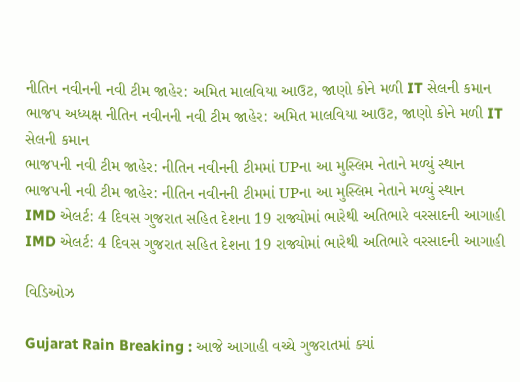નીતિન નવીનની નવી ટીમ જાહેર: અમિત માલવિયા આઉટ, જાણો કોને મળી IT સેલની કમાન
ભાજપ અધ્યક્ષ નીતિન નવીનની નવી ટીમ જાહેર: અમિત માલવિયા આઉટ, જાણો કોને મળી IT સેલની કમાન
ભાજપની નવી ટીમ જાહેર: નીતિન નવીનની ટીમમાં UPના આ મુસ્લિમ નેતાને મળ્યું સ્થાન
ભાજપની નવી ટીમ જાહેર: નીતિન નવીનની ટીમમાં UPના આ મુસ્લિમ નેતાને મળ્યું સ્થાન
IMD એલર્ટ: 4 દિવસ ગુજરાત સહિત દેશના 19 રાજ્યોમાં ભારેથી અતિભારે વરસાદની આગાહી
IMD એલર્ટ: 4 દિવસ ગુજરાત સહિત દેશના 19 રાજ્યોમાં ભારેથી અતિભારે વરસાદની આગાહી

વિડિઓઝ

Gujarat Rain Breaking : આજે આગાહી વચ્ચે ગુજરાતમાં ક્યાં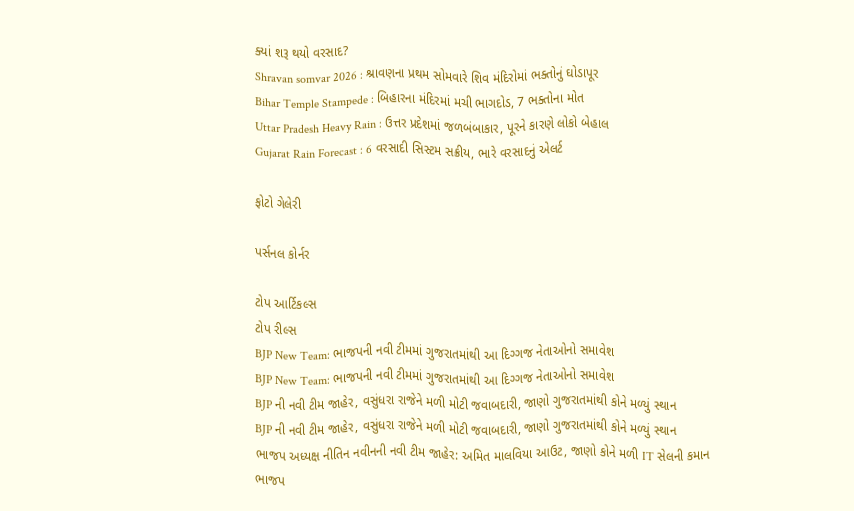ક્યાં શરૂ થયો વરસાદ?
Shravan somvar 2026 : શ્રાવણના પ્રથમ સોમવારે શિવ મંદિરોમાં ભક્તોનું ઘોડાપૂર
Bihar Temple Stampede : બિહારના મંદિરમાં મચી ભાગદોડ, 7 ભક્તોના મોત
Uttar Pradesh Heavy Rain : ઉત્તર પ્રદેશમાં જળબંબાકાર, પૂરને કારણે લોકો બેહાલ
Gujarat Rain Forecast : 6 વરસાદી સિસ્ટમ સક્રીય, ભારે વરસાદનું એલર્ટ

ફોટો ગેલેરી

પર્સનલ કોર્નર

ટોપ આર્ટિકલ્સ
ટોપ રીલ્સ
BJP New Team: ભાજપની નવી ટીમમાં ગુજરાતમાંથી આ દિગ્ગજ નેતાઓનો સમાવેશ
BJP New Team: ભાજપની નવી ટીમમાં ગુજરાતમાંથી આ દિગ્ગજ નેતાઓનો સમાવેશ
BJP ની નવી ટીમ જાહેર, વસુંધરા રાજેને મળી મોટી જવાબદારી, જાણો ગુજરાતમાંથી કોને મળ્યું સ્થાન
BJP ની નવી ટીમ જાહેર, વસુંધરા રાજેને મળી મોટી જવાબદારી, જાણો ગુજરાતમાંથી કોને મળ્યું સ્થાન
ભાજપ અધ્યક્ષ નીતિન નવીનની નવી ટીમ જાહેર: અમિત માલવિયા આઉટ, જાણો કોને મળી IT સેલની કમાન
ભાજપ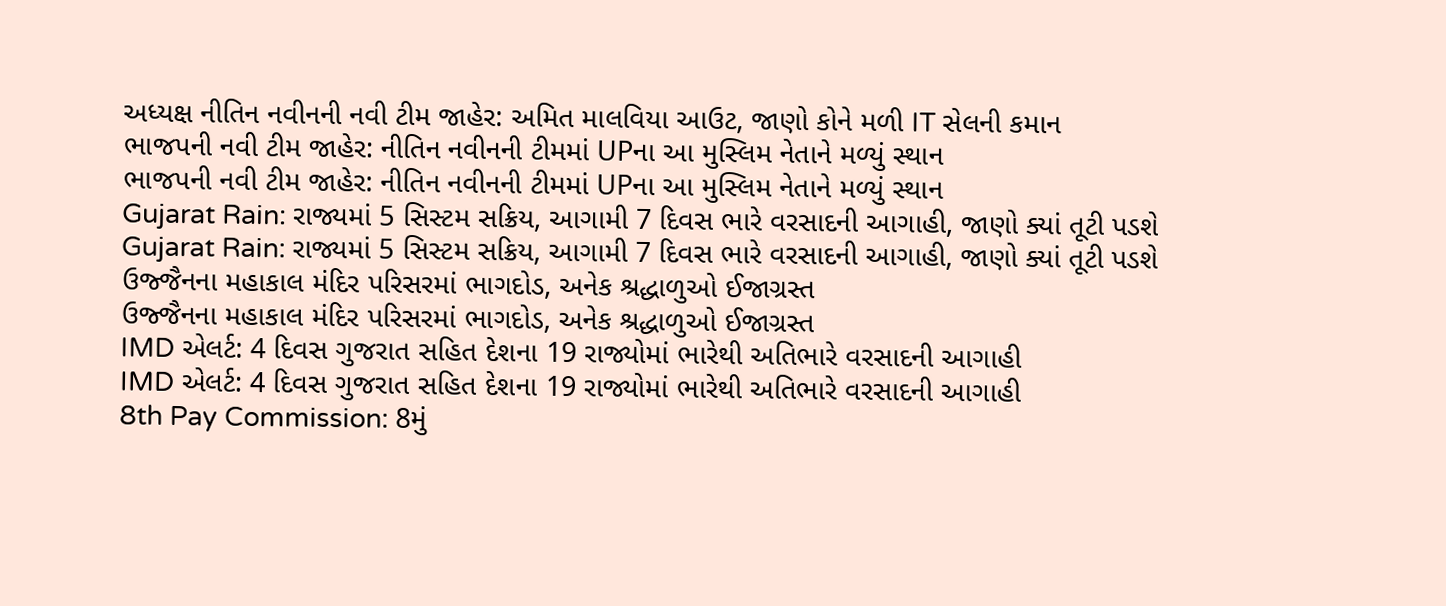અધ્યક્ષ નીતિન નવીનની નવી ટીમ જાહેર: અમિત માલવિયા આઉટ, જાણો કોને મળી IT સેલની કમાન
ભાજપની નવી ટીમ જાહેર: નીતિન નવીનની ટીમમાં UPના આ મુસ્લિમ નેતાને મળ્યું સ્થાન
ભાજપની નવી ટીમ જાહેર: નીતિન નવીનની ટીમમાં UPના આ મુસ્લિમ નેતાને મળ્યું સ્થાન
Gujarat Rain: રાજ્યમાં 5 સિસ્ટમ સક્રિય, આગામી 7 દિવસ ભારે વરસાદની આગાહી, જાણો ક્યાં તૂટી પડશે
Gujarat Rain: રાજ્યમાં 5 સિસ્ટમ સક્રિય, આગામી 7 દિવસ ભારે વરસાદની આગાહી, જાણો ક્યાં તૂટી પડશે
ઉજ્જૈનના મહાકાલ મંદિર પરિસરમાં ભાગદોડ, અનેક શ્રદ્ધાળુઓ ઈજાગ્રસ્ત
ઉજ્જૈનના મહાકાલ મંદિર પરિસરમાં ભાગદોડ, અનેક શ્રદ્ધાળુઓ ઈજાગ્રસ્ત
IMD એલર્ટ: 4 દિવસ ગુજરાત સહિત દેશના 19 રાજ્યોમાં ભારેથી અતિભારે વરસાદની આગાહી
IMD એલર્ટ: 4 દિવસ ગુજરાત સહિત દેશના 19 રાજ્યોમાં ભારેથી અતિભારે વરસાદની આગાહી
8th Pay Commission: 8મું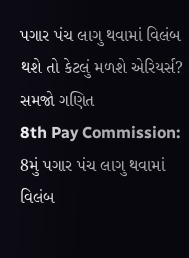પગાર પંચ લાગુ થવામાં વિલંબ થશે તો કેટલું મળશે એરિયર્સ? સમજો ગણિત
8th Pay Commission: 8મું પગાર પંચ લાગુ થવામાં વિલંબ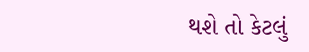થશે તો કેટલું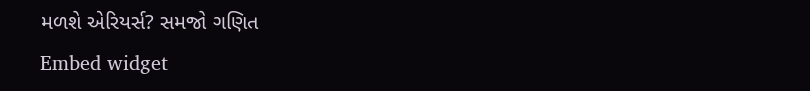મળશે એરિયર્સ? સમજો ગણિત
Embed widget